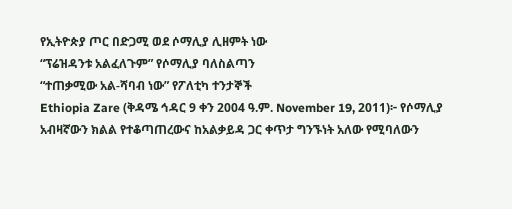የኢትዮጵያ ጦር በድጋሚ ወደ ሶማሊያ ሊዘምት ነው
“ፕሬዝዳንቱ አልፈለጉም” የሶማሊያ ባለስልጣን
“ተጠቃሚው አል-ሻባብ ነው” የፖለቲካ ተንታኞች
Ethiopia Zare (ቅዳሜ ኅዳር 9 ቀን 2004 ዓ.ም. November 19, 2011)፦ የሶማሊያ አብዛኛውን ክልል የተቆጣጠረውና ከአልቃይዳ ጋር ቀጥታ ግንኙነት አለው የሚባለውን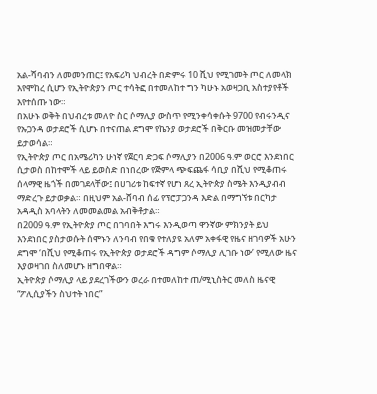አል-ሻባብን ለመመንጠር፤ የአፍሪካ ህብረት በድምሩ 10 ሺህ የሚገመት ጦር ለመላክ እየሞከረ ሲሆን የኢትዮጵያን ጦር ተሳትፎ በተመለከተ ግን ካሁኑ አወዛጋቢ አስተያየቶች እየተሰጡ ነው።
በአሁኑ ወቅት በህብረቱ መለዮ ስር ሶማሊያ ውስጥ የሚንቀሳቀሱት 9700 የብሩንዲና የኡጋንዳ ወታደሮች ሲሆኑ በተናጠል ደግሞ የኬንያ ወታደሮች በቅርቡ መዝመታቸው ይታወሳል።
የኢትዮጵያ ጦር በአሜሪካን ሁነኛ የጀርባ ድጋፍ ሶማሊያን በ2006 ዓ.ም ወርሮ እንደነበር ሲታወስ በከተሞች ላይ ይወስድ በነበረው የጅምላ ጭፍጨፋ ሳቢያ በሺህ የሚቆጠሩ ሰላማዊ ዜጎች በመገደላቸው፤ በሀገሪቱ ከፍተኛ የሆነ ጸረ ኢትዮጵያ ስሜት እንዲያብብ ማድረጉ ይታወቃል። በዚህም አል-ሸባብ ሰፊ የፕሮፓጋንዳ እድል በማግኘቱ በርካታ አዳዲስ አባላትን ለመመልመል አብቅቶታል።
በ2009 ዓ.ም የኢትዮጵያ ጦር በገባበት እግሩ እንዲወጣ ዋንኛው ምክንያት ይህ እንደነበር ያስታወሱት ሰሞኑን ለንባብ የበቁ የተለያዩ አለም አቀፋዊ የዜና ዘገባዎች አሁን ደግሞ ‘በሺህ የሚቆጠሩ የኢትዮጵያ ወታደሮች ዳግም ሶማሊያ ሊገቡ ነው’ የሚለው ዜና እያወዛገበ ስለመሆኑ ዘግበዋል።
ኢትዮጵያ ሶማሊያ ላይ ያደረገችውን ወረራ በተመለከተ ጠ/ሚኒስትር መለስ ዜናዊ “ፖሊሲያችን ስህተት ነበር”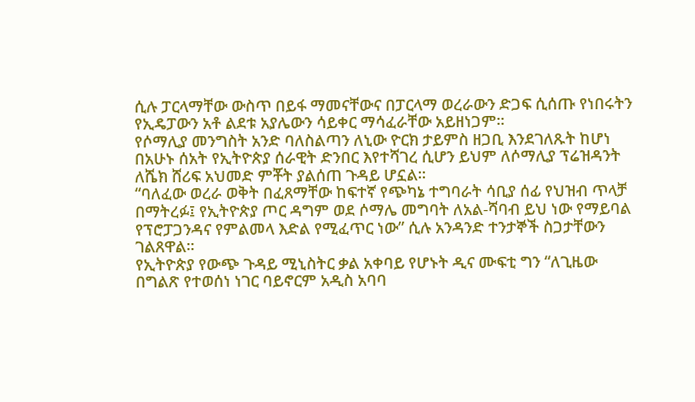ሲሉ ፓርላማቸው ውስጥ በይፋ ማመናቸውና በፓርላማ ወረራውን ድጋፍ ሲሰጡ የነበሩትን የኢዴፓውን አቶ ልደቱ አያሌውን ሳይቀር ማሳፈራቸው አይዘነጋም።
የሶማሊያ መንግስት አንድ ባለስልጣን ለኒው ዮርክ ታይምስ ዘጋቢ እንደገለጹት ከሆነ በአሁኑ ሰአት የኢትዮጵያ ሰራዊት ድንበር እየተሻገረ ሲሆን ይህም ለሶማሊያ ፕሬዝዳንት ለሼክ ሸሪፍ አህመድ ምቾት ያልሰጠ ጉዳይ ሆኗል።
“ባለፈው ወረራ ወቅት በፈጸማቸው ከፍተኛ የጭካኔ ተግባራት ሳቢያ ሰፊ የህዝብ ጥላቻ በማትረፉ፤ የኢትዮጵያ ጦር ዳግም ወደ ሶማሌ መግባት ለአል-ሻባብ ይህ ነው የማይባል የፕሮፓጋንዳና የምልመላ እድል የሚፈጥር ነው” ሲሉ አንዳንድ ተንታኞች ስጋታቸውን ገልጸዋል።
የኢትዮጵያ የውጭ ጉዳይ ሚኒስትር ቃል አቀባይ የሆኑት ዲና ሙፍቲ ግን “ለጊዜው በግልጽ የተወሰነ ነገር ባይኖርም አዲስ አባባ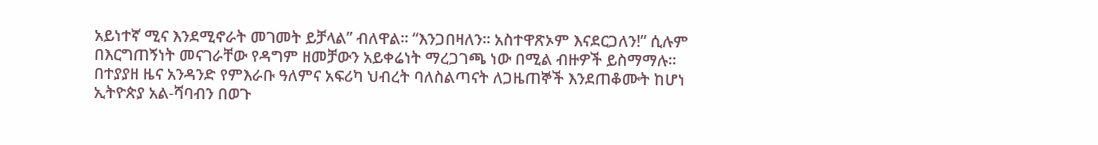አይነተኛ ሚና እንደሚኖራት መገመት ይቻላል” ብለዋል። “እንጋበዛለን። አስተዋጽኦም እናደርጋለን!” ሲሉም በእርግጠኝነት መናገራቸው የዳግም ዘመቻውን አይቀሬነት ማረጋገጫ ነው በሚል ብዙዎች ይስማማሉ።
በተያያዘ ዜና አንዳንድ የምእራቡ ዓለምና አፍሪካ ህብረት ባለስልጣናት ለጋዜጠኞች እንደጠቆሙት ከሆነ ኢትዮጵያ አል-ሻባብን በወጉ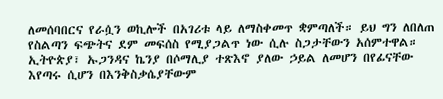ለመሰባበርና የራሷን ወኪሎች በአገሪቱ ላይ ለማስቀመጥ ቋምጣለች። ይህ ግን ለበለጠ የስልጣን ፍጭትና ደም መፍሰስ የሚያጋልጥ ነው ሲሉ ስጋታቸውን አሰምተዋል።
ኢትዮጵያ፣ ኡጋንዳና ኬንያ በሶማሊያ ተጽእኖ ያለው ኃይል ለመሆን በየፊናቸው እየጣሩ ሲሆን በእንቅስቃሴያቸውም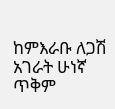ከምእራቡ ለጋሽ አገራት ሁነኛ ጥቅም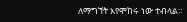ለማግኘት እየሞከሩ ነው ተብላል።